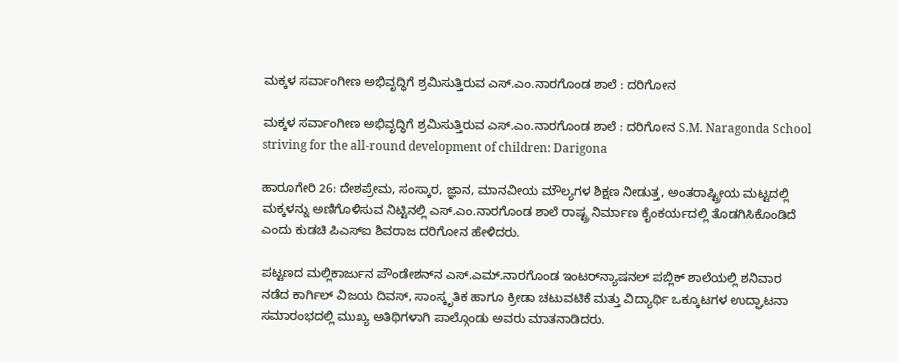ಮಕ್ಕಳ ಸರ್ವಾಂಗೀಣ ಅಭಿವೃದ್ಧಿಗೆ ಶ್ರಮಿಸುತ್ತಿರುವ ಎಸ್‌.ಎಂ.ನಾರಗೊಂಡ ಶಾಲೆ : ದರಿಗೋನ

ಮಕ್ಕಳ ಸರ್ವಾಂಗೀಣ ಅಭಿವೃದ್ಧಿಗೆ ಶ್ರಮಿಸುತ್ತಿರುವ ಎಸ್‌.ಎಂ.ನಾರಗೊಂಡ ಶಾಲೆ : ದರಿಗೋನ S.M. Naragonda School striving for the all-round development of children: Darigona

ಹಾರೂಗೇರಿ 26: ದೇಶಪ್ರೇಮ, ಸಂಸ್ಕಾರ, ಜ್ಞಾನ, ಮಾನವೀಯ ಮೌಲ್ಯಗಳ ಶಿಕ್ಷಣ ನೀಡುತ್ತ, ಅಂತರಾಷ್ಟ್ರೀಯ ಮಟ್ಟದಲ್ಲಿ ಮಕ್ಕಳನ್ನು ಅಣಿಗೊಳಿಸುವ ನಿಟ್ಟಿನಲ್ಲಿ ಎಸ್‌.ಎಂ.ನಾರಗೊಂಡ ಶಾಲೆ ರಾಷ್ಟ್ರ ನಿರ್ಮಾಣ ಕೈಂಕರ್ಯದಲ್ಲಿ ತೊಡಗಿಸಿಕೊಂಡಿದೆ ಎಂದು ಕುಡಚಿ ಪಿಎಸ್‌ಐ ಶಿವರಾಜ ದರಿಗೋನ ಹೇಳಿದರು.

ಪಟ್ಟಣದ ಮಲ್ಲಿಕಾರ್ಜುನ ಪೌಂಡೇಶನ್‌ನ ಎಸ್‌.ಎಮ್‌.ನಾರಗೊಂಡ ಇಂಟರ್‌ನ್ಯಾಷನಲ್ ಪಬ್ಲಿಕ್ ಶಾಲೆಯಲ್ಲಿ ಶನಿವಾರ ನಡೆದ ಕಾರ್ಗಿಲ್ ವಿಜಯ ದಿವಸ್, ಸಾಂಸ್ಕೃತಿಕ ಹಾಗೂ ಕ್ರೀಡಾ ಚಟುವಟಿಕೆ ಮತ್ತು ವಿದ್ಯಾರ್ಥಿ ಒಕ್ಕೂಟಗಳ ಉದ್ಘಾಟನಾ ಸಮಾರಂಭದಲ್ಲಿ ಮುಖ್ಯ ಅತಿಥಿಗಳಾಗಿ ಪಾಲ್ಗೊಂಡು ಅವರು ಮಾತನಾಡಿದರು.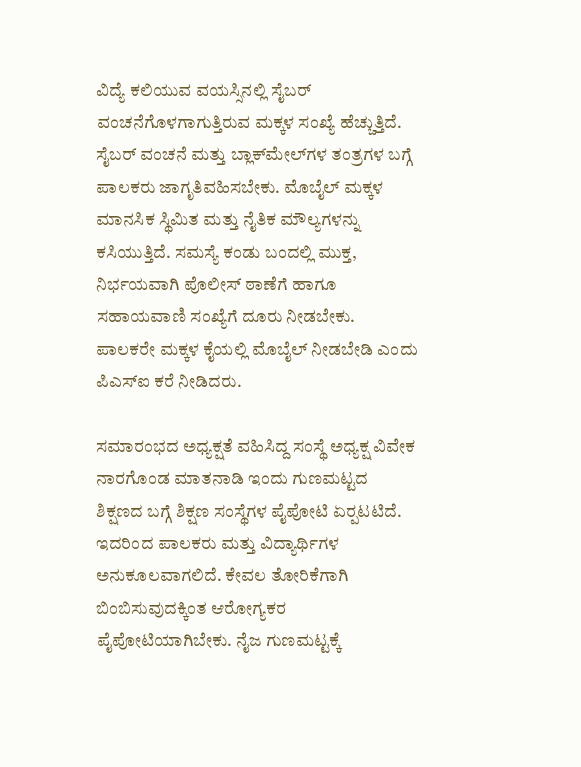ವಿದ್ಯೆ ಕಲಿಯುವ ವಯಸ್ಸಿನಲ್ಲಿ ಸೈಬರ್ ವಂಚನೆಗೊಳಗಾಗುತ್ತಿರುವ ಮಕ್ಕಳ ಸಂಖ್ಯೆ ಹೆಚ್ಚುತ್ತಿದೆ. ಸೈಬರ್ ವಂಚನೆ ಮತ್ತು ಬ್ಲಾಕ್‌ಮೇಲ್‌ಗಳ ತಂತ್ರಗಳ ಬಗ್ಗೆ ಪಾಲಕರು ಜಾಗೃತಿವಹಿಸಬೇಕು. ಮೊಬೈಲ್ ಮಕ್ಕಳ ಮಾನಸಿಕ ಸ್ಥಿಮಿತ ಮತ್ತು ನೈತಿಕ ಮೌಲ್ಯಗಳನ್ನು ಕಸಿಯುತ್ತಿದೆ. ಸಮಸ್ಯೆ ಕಂಡು ಬಂದಲ್ಲಿ ಮುಕ್ತ, ನಿರ್ಭಯವಾಗಿ ಪೊಲೀಸ್ ಠಾಣೆಗೆ ಹಾಗೂ ಸಹಾಯವಾಣಿ ಸಂಖ್ಯೆಗೆ ದೂರು ನೀಡಬೇಕು. ಪಾಲಕರೇ ಮಕ್ಕಳ ಕೈಯಲ್ಲಿ ಮೊಬೈಲ್ ನೀಡಬೇಡಿ ಎಂದು ಪಿಎಸ್‌ಐ ಕರೆ ನೀಡಿದರು.

ಸಮಾರಂಭದ ಅಧ್ಯಕ್ಷತೆ ವಹಿಸಿದ್ದ ಸಂಸ್ಥೆ ಅಧ್ಯಕ್ಷ ವಿವೇಕ ನಾರಗೊಂಡ ಮಾತನಾಡಿ ಇಂದು ಗುಣಮಟ್ಟದ ಶಿಕ್ಷಣದ ಬಗ್ಗೆ ಶಿಕ್ಷಣ ಸಂಸ್ಥೆಗಳ ಪೈಪೋಟಿ ಏರ‍್ಪಟಟಿದೆ. ಇದರಿಂದ ಪಾಲಕರು ಮತ್ತು ವಿದ್ಯಾರ್ಥಿಗಳ ಅನುಕೂಲವಾಗಲಿದೆ. ಕೇವಲ ತೋರಿಕೆಗಾಗಿ ಬಿಂಬಿಸುವುದಕ್ಕಿಂತ ಆರೋಗ್ಯಕರ ಪೈಪೋಟಿಯಾಗಿಬೇಕು. ನೈಜ ಗುಣಮಟ್ಟಕ್ಕೆ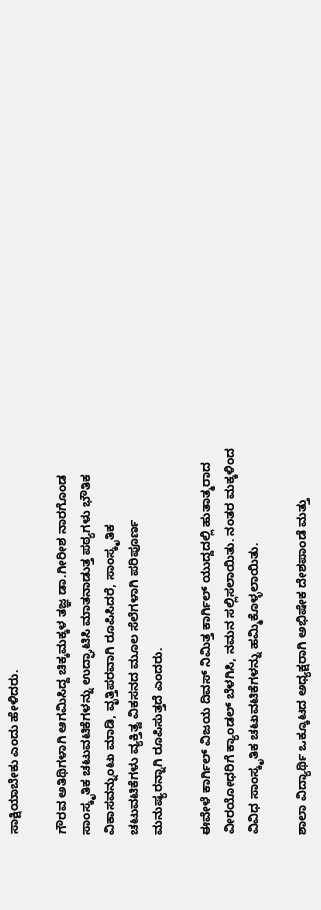ಸಾಕ್ಷಿಯಾಬೇಕು ಎಂದು ಹೇಳಿದರು.

ಗೌರವ ಅತಿಥಿಗಳಾಗಿ ಆಗಮಿಸಿದ್ದ ಚಿಕ್ಕಮಕ್ಕಳ ತಜ್ಞ ಡಾ.ಗೀರೀಶ ನಾರಗೊಂಡ ಸಾಂಸ್ಕೃತಿಕ ಚಟುವಟಿಕೆಗಳನ್ನು ಉದ್ಘಾಟಿಸಿ ಮಾತನಾಡುತ್ತ ಪಠ್ಯಗಳು ಭೌತಿಕ ವಿಕಾಸವನ್ನುಂಟು ಮಾಡಿ, ವೃತ್ತಿಪರವಾಗಿ ರೂಪಿಸಿದರೆ, ಸಾಂಸ್ಕೃತಿಕ ಚಟುವಟಿಕೆಗಳು ವ್ಯಕ್ತಿತ್ವ ವಿಕಸನದ ಮೂಲ ಸೆಲೆಗಳಾಗಿ ಪರಿಪೂರ್ಣ ಮನುಷ್ಯರನ್ನಾಗಿ ರೂಪಿಸುತ್ತದೆ ಎಂದರು.

ಈವೇಳೆ ಕಾರ್ಗಿಲ್ ವಿಜಯ ದಿವಸ್ ನಿಮಿತ್ತ ಕಾರ್ಗಿಲ್ ಯುದ್ದದಲ್ಲಿ ಹುತಾತ್ಮರಾದ ವೀರಯೋಧರಿಗೆ ಕ್ಯಾಂಡಲ್ ಬೆಳಗಿಸಿ, ನಮನ ಸಲ್ಲಿಸಲಾಯಿತು. ನಂತರ ಮಕ್ಕಳಿಂದ ವಿವಿಧ ಸಾಂಸ್ಕೃತಿಕ ಚಟುವಟಿಕೆಗಳನ್ನು ಹಮ್ಮಿಕೊಳ್ಳಲಾಯಿತು.

ಶಾಲಾ ವಿದ್ಯಾರ್ಥಿ ಒಕ್ಕೂಟದ ಅಧ್ಯಕ್ಷರಾಗಿ ಅಭಿಷೇಕ ದೇಶಪಾಂಡೆ ಮತ್ತು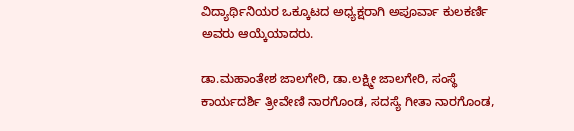ವಿದ್ಯಾರ್ಥಿನಿಯರ ಒಕ್ಕೂಟದ ಅಧ್ಯಕ್ಷರಾಗಿ ಅಪೂರ್ವಾ ಕುಲಕರ್ಣಿ ಅವರು ಆಯ್ಕೆಯಾದರು.

ಡಾ.ಮಹಾಂತೇಶ ಜಾಲಗೇರಿ, ಡಾ.ಲಕ್ಷ್ಮೀ ಜಾಲಗೇರಿ, ಸಂಸ್ಥೆ ಕಾರ್ಯದರ್ಶಿ ತ್ರೀವೇಣಿ ನಾರಗೊಂಡ, ಸದಸ್ಯೆ ಗೀತಾ ನಾರಗೊಂಡ,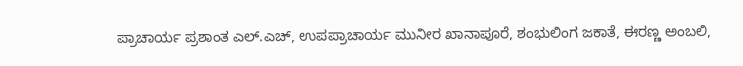ಪ್ರಾಚಾರ್ಯ ಪ್ರಶಾಂತ ಎಲ್‌.ಎಚ್, ಉಪಪ್ರಾಚಾರ್ಯ ಮುನೀರ ಖಾನಾಪೂರೆ, ಶಂಭುಲಿಂಗ ಜಕಾತೆ, ಈರಣ್ಣ ಅಂಬಲಿ,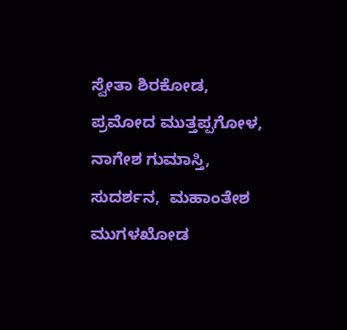ಸ್ವೇತಾ ಶಿರಕೋಡ, ಪ್ರಮೋದ ಮುತ್ತಪ್ಪಗೋಳ, ನಾಗೇಶ ಗುಮಾಸ್ತಿ, ಸುದರ್ಶನ,  ಮಹಾಂತೇಶ ಮುಗಳಖೋಡ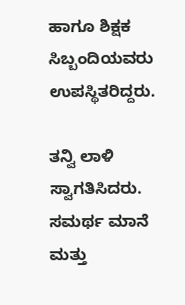ಹಾಗೂ ಶಿಕ್ಷಕ ಸಿಬ್ಬಂದಿಯವರು ಉಪಸ್ಥಿತರಿದ್ದರು.

ತನ್ವಿ ಲಾಳಿ ಸ್ವಾಗತಿಸಿದರು. ಸಮರ್ಥ ಮಾನೆ ಮತ್ತು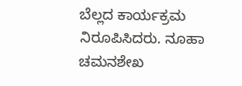ಬೆಲ್ಲದ ಕಾರ್ಯಕ್ರಮ ನಿರೂಪಿಸಿದರು. ನೂಹಾ ಚಮನಶೇಖ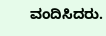ವಂದಿಸಿದರು.